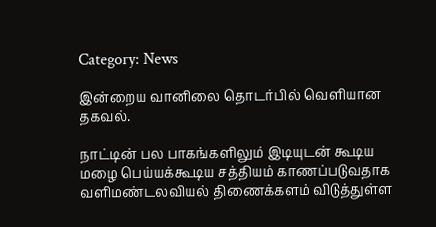Category: News

இன்றைய வானிலை தொடர்பில் வெளியான தகவல்.

நாட்டின் பல பாகங்களிலும் இடியுடன் கூடிய மழை பெய்யக்கூடிய சத்தியம் காணப்படுவதாக வளிமண்டலவியல் திணைக்களம் விடுத்துள்ள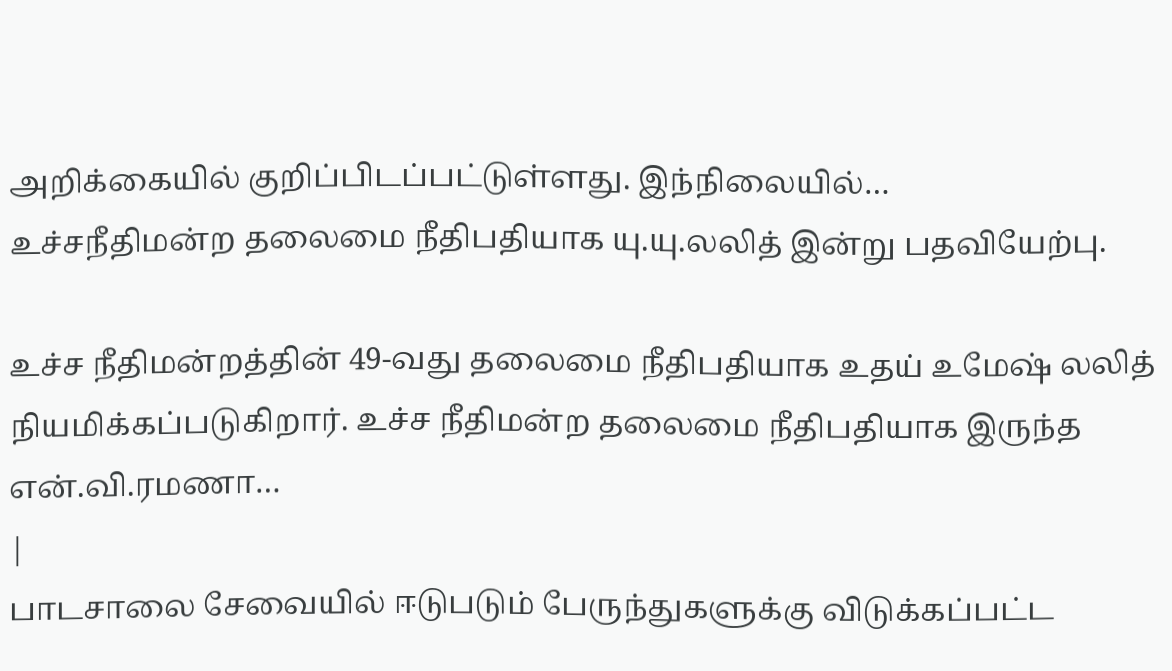அறிக்கையில் குறிப்பிடப்பட்டுள்ளது. இந்நிலையில்…
உச்சநீதிமன்ற தலைமை நீதிபதியாக யு.யு.லலித் இன்று பதவியேற்பு.

உச்ச நீதிமன்றத்தின் 49-வது தலைமை நீதிபதியாக உதய் உமேஷ் லலித் நியமிக்கப்படுகிறார். உச்ச நீதிமன்ற தலைமை நீதிபதியாக இருந்த என்.வி.ரமணா…
|
பாடசாலை சேவையில் ஈடுபடும் பேருந்துகளுக்கு விடுக்கப்பட்ட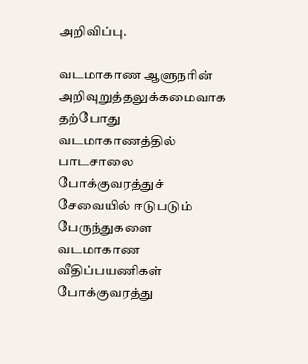அறிவிப்பு.

வடமாகாண ஆளுநரின் அறிவுறுத்தலுக்கமைவாக தற்போது வடமாகாணத்தில் பாடசாலை போக்குவரத்துச் சேவையில் ஈடுபடும் பேருந்துகளை வடமாகாண வீதிப்பயணிகள் போக்குவரத்து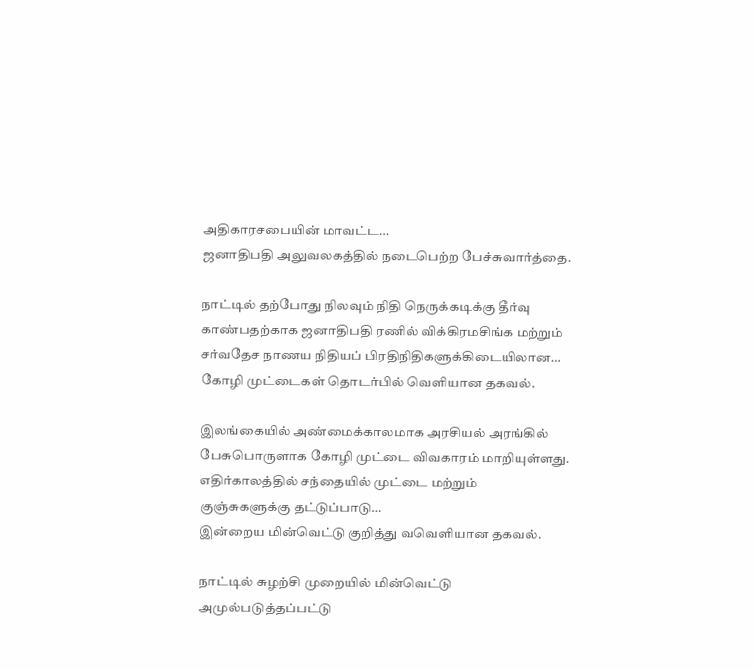அதிகாரசபையின் மாவட்ட…
ஜனாதிபதி அலுவலகத்தில் நடைபெற்ற பேச்சுவார்த்தை.

நாட்டில் தற்போது நிலவும் நிதி நெருக்கடிக்கு தீர்வு காண்பதற்காக ஜனாதிபதி ரணில் விக்கிரமசிங்க மற்றும் சர்வதேச நாணய நிதியப் பிரதிநிதிகளுக்கிடையிலான…
கோழி முட்டைகள் தொடர்பில் வெளியான தகவல்.

இலங்கையில் அண்மைக்காலமாக அரசியல் அரங்கில் பேசுபொருளாக கோழி முட்டை விவகாரம் மாறியுள்ளது. எதிர்காலத்தில் சந்தையில் முட்டை மற்றும் குஞ்சுகளுக்கு தட்டுப்பாடு…
இன்றைய மின்வெட்டு குறித்து வவெளியான தகவல்.

நாட்டில் சுழற்சி முறையில் மின்வெட்டு அமுல்படுத்தப்பட்டு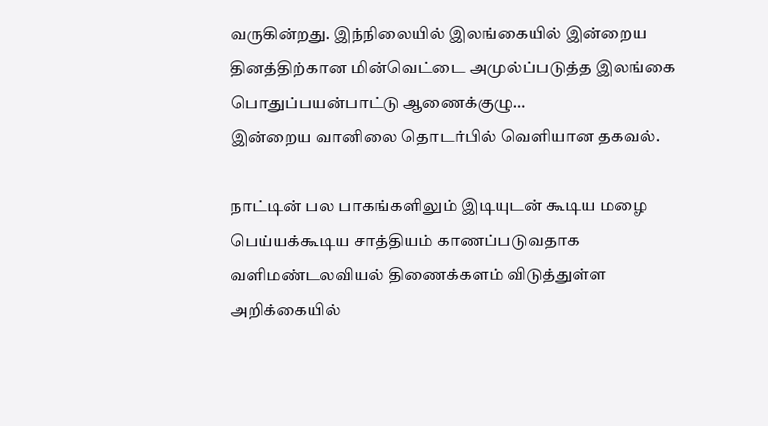வருகின்றது. இந்நிலையில் இலங்கையில் இன்றைய தினத்திற்கான மின்வெட்டை அமுல்ப்படுத்த இலங்கை பொதுப்பயன்பாட்டு ஆணைக்குழு…
இன்றைய வானிலை தொடர்பில் வெளியான தகவல்.

நாட்டின் பல பாகங்களிலும் இடியுடன் கூடிய மழை பெய்யக்கூடிய சாத்தியம் காணப்படுவதாக வளிமண்டலவியல் திணைக்களம் விடுத்துள்ள அறிக்கையில்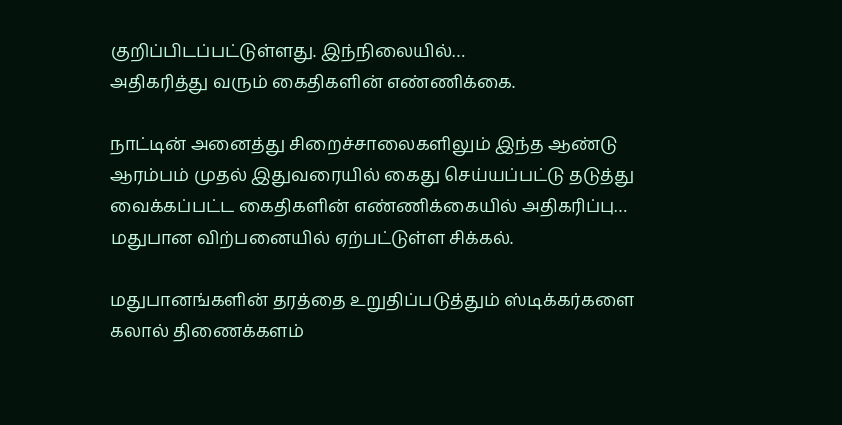குறிப்பிடப்பட்டுள்ளது. இந்நிலையில்…
அதிகரித்து வரும் கைதிகளின் எண்ணிக்கை.

நாட்டின் அனைத்து சிறைச்சாலைகளிலும் இந்த ஆண்டு ஆரம்பம் முதல் இதுவரையில் கைது செய்யப்பட்டு தடுத்து வைக்கப்பட்ட கைதிகளின் எண்ணிக்கையில் அதிகரிப்பு…
மதுபான விற்பனையில் ஏற்பட்டுள்ள சிக்கல்.

மதுபானங்களின் தரத்தை உறுதிப்படுத்தும் ஸ்டிக்கர்களை கலால் திணைக்களம்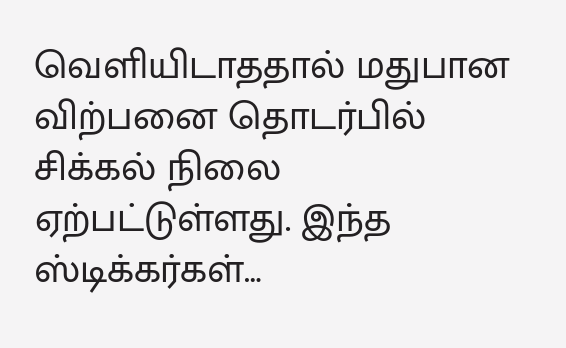வெளியிடாததால் மதுபான விற்பனை தொடர்பில் சிக்கல் நிலை ஏற்பட்டுள்ளது. இந்த ஸ்டிக்கர்கள்…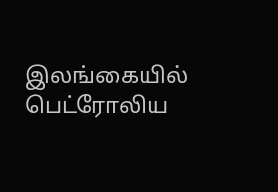இலங்கையில் பெட்ரோலிய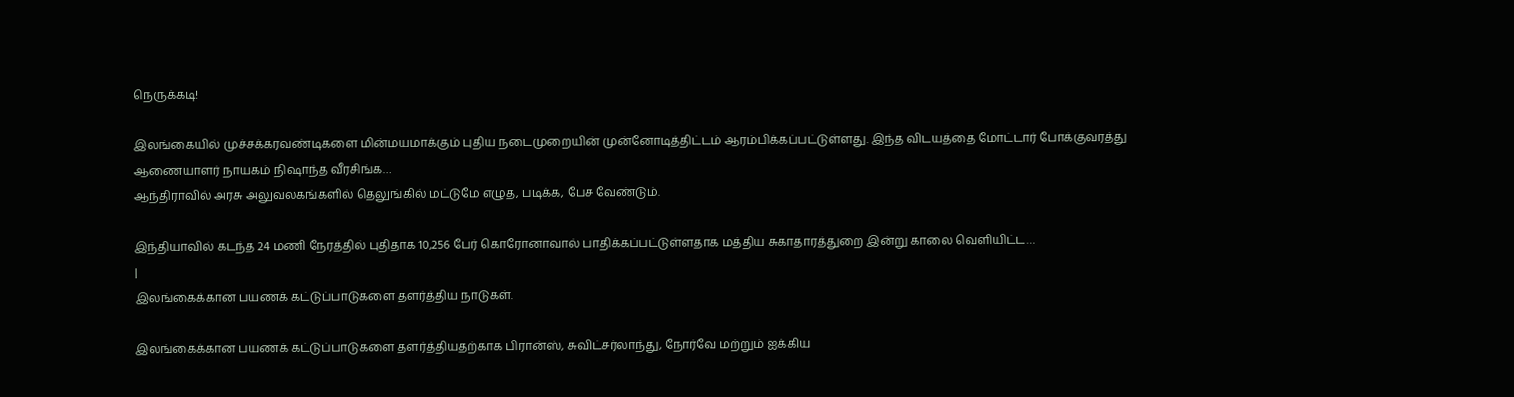நெருக்கடி!

இலங்கையில் முச்சக்கரவண்டிகளை மின்மயமாக்கும் புதிய நடைமுறையின் முன்னோடித்திட்டம் ஆரம்பிக்கப்பட்டுள்ளது. இந்த விடயத்தை மோட்டார் போக்குவரத்து ஆணையாளர் நாயகம் நிஷாந்த வீரசிங்க…
ஆந்திராவில் அரசு அலுவலகங்களில் தெலுங்கில் மட்டுமே எழுத, படிக்க, பேச வேண்டும்.

இந்தியாவில் கடந்த 24 மணி நேரத்தில் புதிதாக 10,256 பேர் கொரோனாவால் பாதிக்கப்பட்டுள்ளதாக மத்திய சுகாதாரத்துறை இன்று காலை வெளியிட்ட…
|
இலங்கைக்கான பயணக் கட்டுப்பாடுகளை தளர்த்திய நாடுகள்.

இலங்கைக்கான பயணக் கட்டுப்பாடுகளை தளர்த்தியதற்காக பிரான்ஸ், சுவிட்சர்லாந்து, நோர்வே மற்றும் ஐக்கிய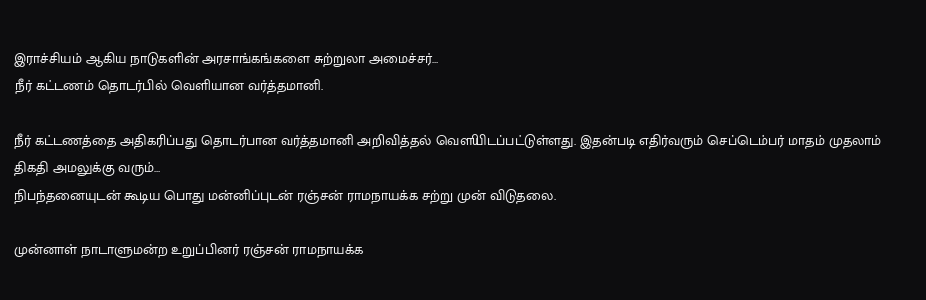இராச்சியம் ஆகிய நாடுகளின் அரசாங்கங்களை சுற்றுலா அமைச்சர்…
நீர் கட்டணம் தொடர்பில் வெளியான வர்த்தமானி.

நீர் கட்டணத்தை அதிகரிப்பது தொடர்பான வர்த்தமானி அறிவித்தல் வௌியிடப்பட்டுள்ளது. இதன்படி எதிர்வரும் செப்டெம்பர் மாதம் முதலாம் திகதி அமலுக்கு வரும்…
நிபந்தனையுடன் கூடிய பொது மன்னிப்புடன் ரஞ்சன் ராமநாயக்க சற்று முன் விடுதலை.

முன்னாள் நாடாளுமன்ற உறுப்பினர் ரஞ்சன் ராமநாயக்க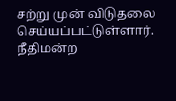சற்று முன் விடுதலை செய்யப்பட்டுள்ளார். நீதிமன்ற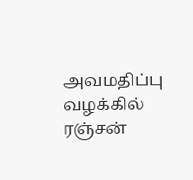அவமதிப்பு வழக்கில் ரஞ்சன்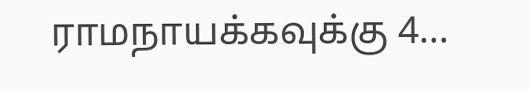ராமநாயக்கவுக்கு 4…